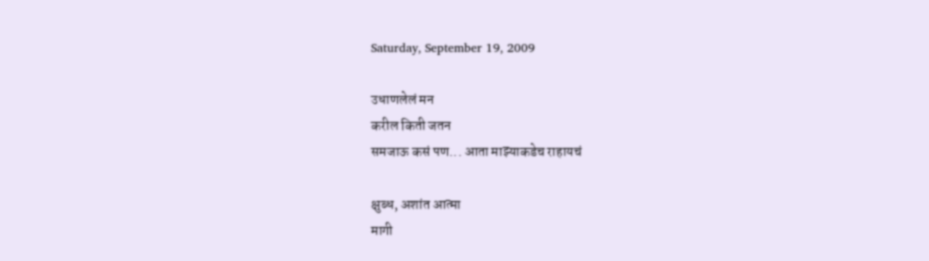Saturday, September 19, 2009

उधाणलेलं मन
करील किती जतन
समजाऊ कसं पण... आता माझ्याकडेच राहायचं

क्षुब्ध, अशांत आत्मा
मागी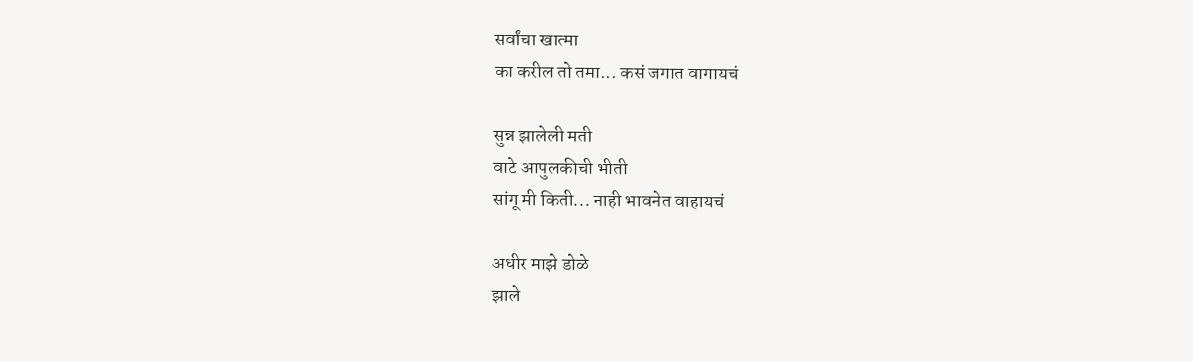सर्वांचा खात्मा
का करील तो तमा... कसं जगात वागायचं

सुन्न झालेली मती
वाटे आपुलकीची भीती
सांगू मी किती... नाही भावनेत वाहायचं

अधीर माझे डोळे
झाले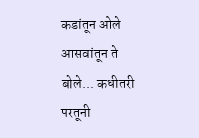कडांतून ओले
आसवांतून ते बोले... कधीतरी परतूनी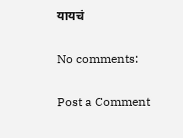यायचं

No comments:

Post a Comment